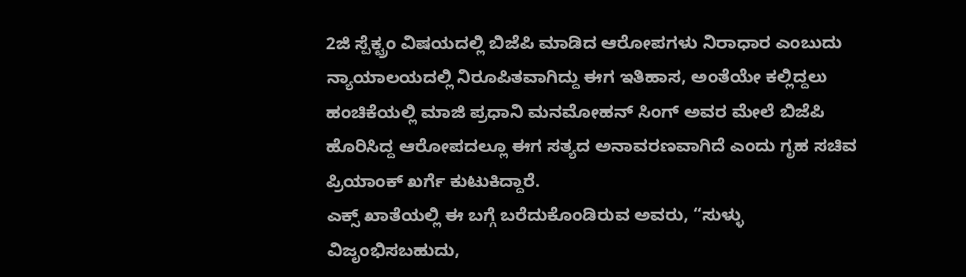2ಜಿ ಸ್ಪೆಕ್ಟ್ರಂ ವಿಷಯದಲ್ಲಿ ಬಿಜೆಪಿ ಮಾಡಿದ ಆರೋಪಗಳು ನಿರಾಧಾರ ಎಂಬುದು ನ್ಯಾಯಾಲಯದಲ್ಲಿ ನಿರೂಪಿತವಾಗಿದ್ದು ಈಗ ಇತಿಹಾಸ, ಅಂತೆಯೇ ಕಲ್ಲಿದ್ದಲು ಹಂಚಿಕೆಯಲ್ಲಿ ಮಾಜಿ ಪ್ರಧಾನಿ ಮನಮೋಹನ್ ಸಿಂಗ್ ಅವರ ಮೇಲೆ ಬಿಜೆಪಿ ಹೊರಿಸಿದ್ದ ಆರೋಪದಲ್ಲೂ ಈಗ ಸತ್ಯದ ಅನಾವರಣವಾಗಿದೆ ಎಂದು ಗೃಹ ಸಚಿವ ಪ್ರಿಯಾಂಕ್ ಖರ್ಗೆ ಕುಟುಕಿದ್ದಾರೆ.
ಎಕ್ಸ್ ಖಾತೆಯಲ್ಲಿ ಈ ಬಗ್ಗೆ ಬರೆದುಕೊಂಡಿರುವ ಅವರು, “ಸುಳ್ಳು ವಿಜೃಂಭಿಸಬಹುದು,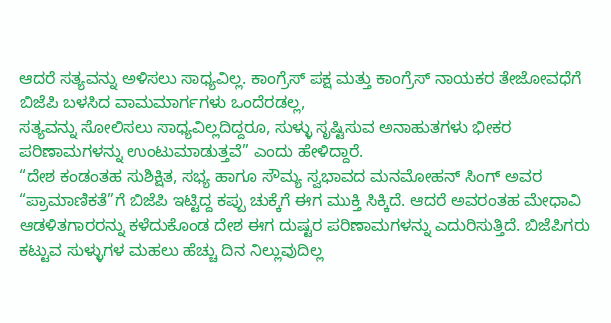ಆದರೆ ಸತ್ಯವನ್ನು ಅಳಿಸಲು ಸಾಧ್ಯವಿಲ್ಲ. ಕಾಂಗ್ರೆಸ್ ಪಕ್ಷ ಮತ್ತು ಕಾಂಗ್ರೆಸ್ ನಾಯಕರ ತೇಜೋವಧೆಗೆ ಬಿಜೆಪಿ ಬಳಸಿದ ವಾಮಮಾರ್ಗಗಳು ಒಂದೆರಡಲ್ಲ,
ಸತ್ಯವನ್ನು ಸೋಲಿಸಲು ಸಾಧ್ಯವಿಲ್ಲದಿದ್ದರೂ, ಸುಳ್ಳು ಸೃಷ್ಟಿಸುವ ಅನಾಹುತಗಳು ಭೀಕರ ಪರಿಣಾಮಗಳನ್ನು ಉಂಟುಮಾಡುತ್ತವೆ” ಎಂದು ಹೇಳಿದ್ದಾರೆ.
“ದೇಶ ಕಂಡಂತಹ ಸುಶಿಕ್ಷಿತ, ಸಭ್ಯ ಹಾಗೂ ಸೌಮ್ಯ ಸ್ವಭಾವದ ಮನಮೋಹನ್ ಸಿಂಗ್ ಅವರ “ಪ್ರಾಮಾಣಿಕತೆ”ಗೆ ಬಿಜೆಪಿ ಇಟ್ಟಿದ್ದ ಕಪ್ಪು ಚುಕ್ಕೆಗೆ ಈಗ ಮುಕ್ತಿ ಸಿಕ್ಕಿದೆ. ಆದರೆ ಅವರಂತಹ ಮೇಧಾವಿ ಆಡಳಿತಗಾರರನ್ನು ಕಳೆದುಕೊಂಡ ದೇಶ ಈಗ ದುಷ್ಟರ ಪರಿಣಾಮಗಳನ್ನು ಎದುರಿಸುತ್ತಿದೆ. ಬಿಜೆಪಿಗರು ಕಟ್ಟುವ ಸುಳ್ಳುಗಳ ಮಹಲು ಹೆಚ್ಚು ದಿನ ನಿಲ್ಲುವುದಿಲ್ಲ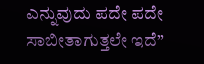ಎನ್ನುವುದು ಪದೇ ಪದೇ ಸಾಬೀತಾಗುತ್ತಲೇ ಇದೆ”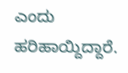ಎಂದು ಹರಿಹಾಯ್ದಿದ್ದಾರೆ.